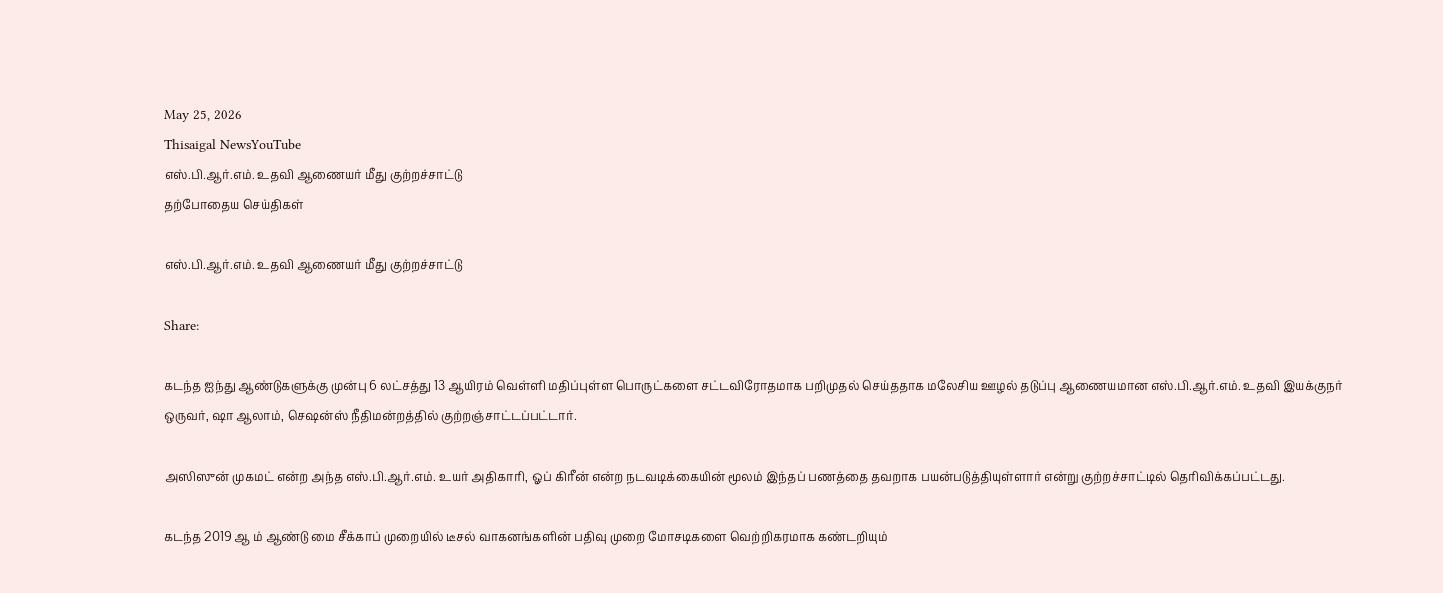May 25, 2026
Thisaigal NewsYouTube
எஸ்.பி.ஆர்.எம். உதவி ஆணையர் மீது குற்றச்சாட்டு
தற்போதைய செய்திகள்

எஸ்.பி.ஆர்.எம். உதவி ஆணையர் மீது குற்றச்சாட்டு

Share:

கடந்த ஐந்து ஆண்டுகளுக்கு முன்பு 6 லட்சத்து 13 ஆயிரம் வெள்ளி மதிப்புள்ள பொருட்களை சட்டவிரோதமாக பறிமுதல் செய்ததாக மலேசிய ஊழல் தடுப்பு ஆணையமான எஸ்.பி.ஆர்.எம். உதவி இயக்குநர் ஒருவர், ஷா ஆலாம், செஷன்ஸ் நீதிமன்றத்தில் குற்றஞ்சாட்டப்பட்டார்.

அஸிஸுன் முகமட் என்ற அந்த எஸ்.பி.ஆர்.எம். உயர் அதிகாரி, ஓப் கிரீன் என்ற நடவடிக்கையின் மூலம் இந்தப் பணத்தை தவறாக பயன்படுத்தியுள்ளார் என்று குற்றச்சாட்டில் தெரிவிக்கப்பட்டது.

கடந்த 2019 ஆ ம் ஆண்டு மை சீக்காப் முறையில் டீசல் வாகனங்களின் பதிவு முறை மோசடிகளை வெற்றிகரமாக கண்டறியும்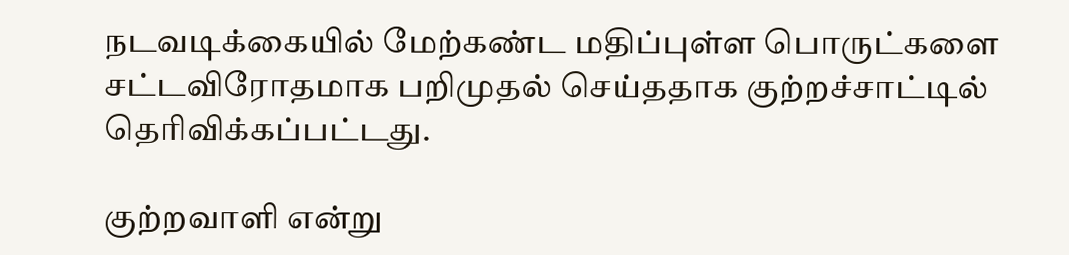நடவடிக்கையில் மேற்கண்ட மதிப்புள்ள பொருட்களை சட்டவிரோதமாக பறிமுதல் செய்ததாக குற்றச்சாட்டில் தெரிவிக்கப்பட்டது.

குற்றவாளி என்று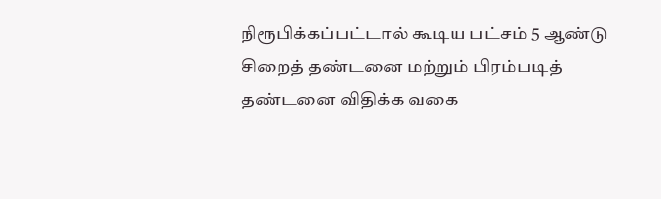நிரூபிக்கப்பட்டால் கூடிய பட்சம் 5 ஆண்டு சிறைத் தண்டனை மற்றும் பிரம்படித் தண்டனை விதிக்க வகை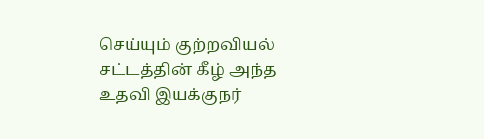செய்யும் குற்றவியல் சட்டத்தின் கீழ் அந்த உதவி இயக்குநர்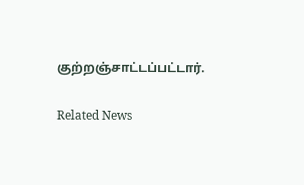குற்றஞ்சாட்டப்பட்டார்.

Related News